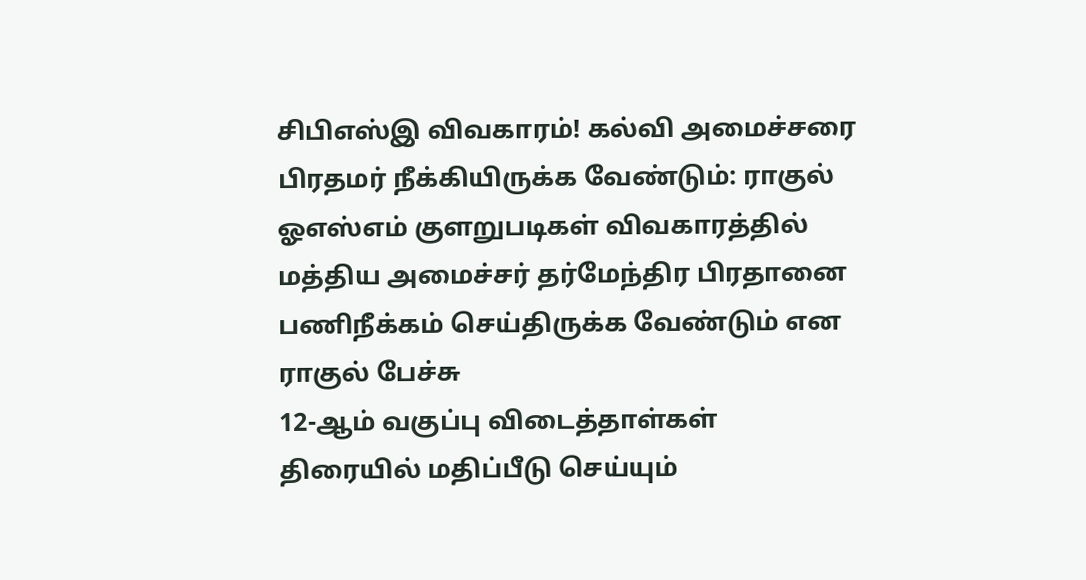சிபிஎஸ்இ விவகாரம்! கல்வி அமைச்சரை பிரதமர் நீக்கியிருக்க வேண்டும்: ராகுல்
ஓஎஸ்எம் குளறுபடிகள் விவகாரத்தில் மத்திய அமைச்சர் தர்மேந்திர பிரதானை பணிநீக்கம் செய்திருக்க வேண்டும் என ராகுல் பேச்சு
12-ஆம் வகுப்பு விடைத்தாள்கள் திரையில் மதிப்பீடு செய்யும்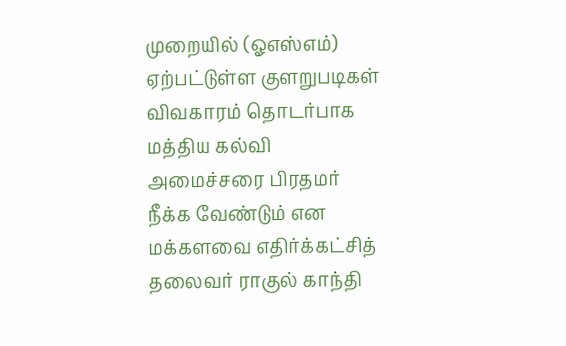முறையில் (ஓஎஸ்எம்) ஏற்பட்டுள்ள குளறுபடிகள் விவகாரம் தொடர்பாக மத்திய கல்வி அமைச்சரை பிரதமர் நீக்க வேண்டும் என மக்களவை எதிர்க்கட்சித் தலைவர் ராகுல் காந்தி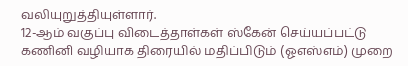வலியுறுத்தியுள்ளார்.
12-ஆம் வகுப்பு விடைத்தாள்கள் ஸ்கேன் செய்யப்பட்டு கணினி வழியாக திரையில் மதிப்பிடும் (ஓஎஸ்எம்) முறை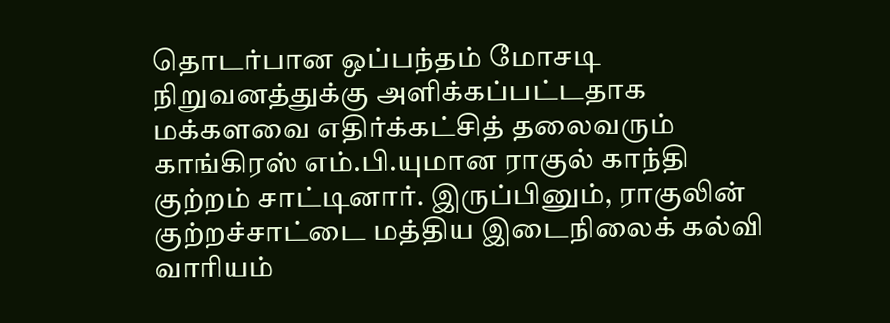தொடர்பான ஒப்பந்தம் மோசடி நிறுவனத்துக்கு அளிக்கப்பட்டதாக மக்களவை எதிர்க்கட்சித் தலைவரும் காங்கிரஸ் எம்.பி.யுமான ராகுல் காந்தி குற்றம் சாட்டினார். இருப்பினும், ராகுலின் குற்றச்சாட்டை மத்திய இடைநிலைக் கல்வி வாரியம்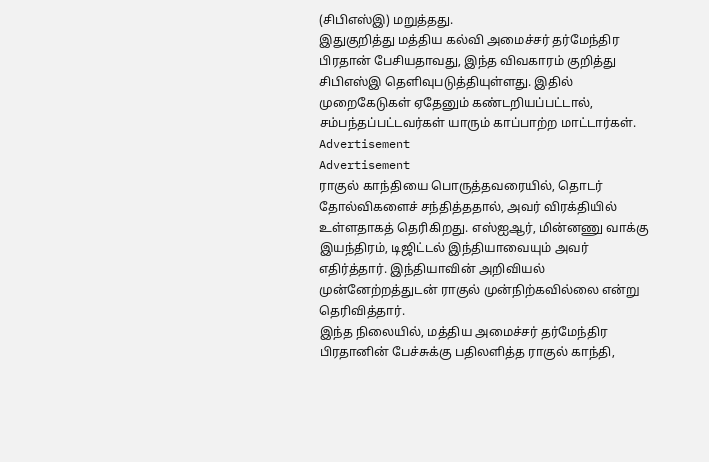(சிபிஎஸ்இ) மறுத்தது.
இதுகுறித்து மத்திய கல்வி அமைச்சர் தர்மேந்திர பிரதான் பேசியதாவது, இந்த விவகாரம் குறித்து சிபிஎஸ்இ தெளிவுபடுத்தியுள்ளது. இதில் முறைகேடுகள் ஏதேனும் கண்டறியப்பட்டால், சம்பந்தப்பட்டவர்கள் யாரும் காப்பாற்ற மாட்டார்கள்.
Advertisement
Advertisement
ராகுல் காந்தியை பொருத்தவரையில், தொடர் தோல்விகளைச் சந்தித்ததால், அவர் விரக்தியில் உள்ளதாகத் தெரிகிறது. எஸ்ஐஆர், மின்னணு வாக்கு இயந்திரம், டிஜிட்டல் இந்தியாவையும் அவர் எதிர்த்தார். இந்தியாவின் அறிவியல் முன்னேற்றத்துடன் ராகுல் முன்நிற்கவில்லை என்று தெரிவித்தார்.
இந்த நிலையில், மத்திய அமைச்சர் தர்மேந்திர பிரதானின் பேச்சுக்கு பதிலளித்த ராகுல் காந்தி,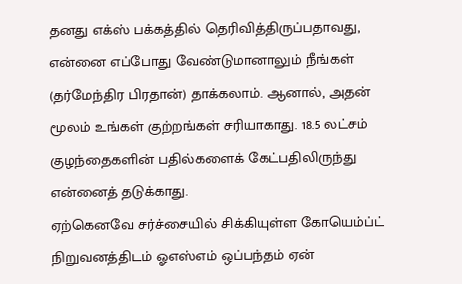தனது எக்ஸ் பக்கத்தில் தெரிவித்திருப்பதாவது, என்னை எப்போது வேண்டுமானாலும் நீங்கள் (தர்மேந்திர பிரதான்) தாக்கலாம். ஆனால், அதன் மூலம் உங்கள் குற்றங்கள் சரியாகாது. 18.5 லட்சம் குழந்தைகளின் பதில்களைக் கேட்பதிலிருந்து என்னைத் தடுக்காது.
ஏற்கெனவே சர்ச்சையில் சிக்கியுள்ள கோயெம்ப்ட் நிறுவனத்திடம் ஓஎஸ்எம் ஒப்பந்தம் ஏன்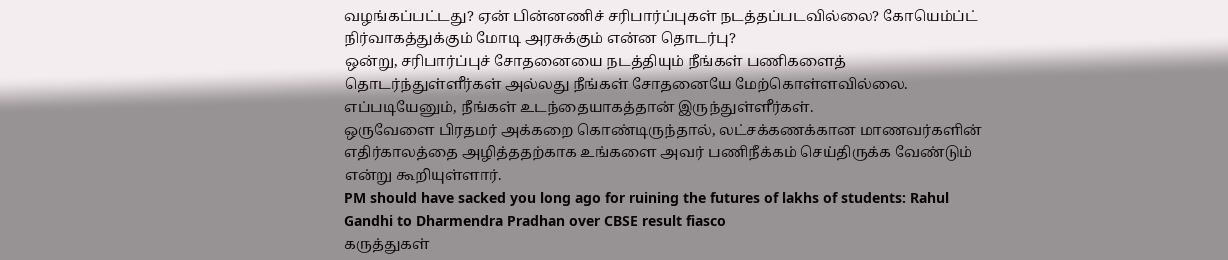வழங்கப்பட்டது? ஏன் பின்னணிச் சரிபார்ப்புகள் நடத்தப்படவில்லை? கோயெம்ப்ட் நிர்வாகத்துக்கும் மோடி அரசுக்கும் என்ன தொடர்பு?
ஒன்று, சரிபார்ப்புச் சோதனையை நடத்தியும் நீங்கள் பணிகளைத் தொடர்ந்துள்ளீர்கள் அல்லது நீங்கள் சோதனையே மேற்கொள்ளவில்லை. எப்படியேனும், நீங்கள் உடந்தையாகத்தான் இருந்துள்ளீர்கள்.
ஒருவேளை பிரதமர் அக்கறை கொண்டிருந்தால், லட்சக்கணக்கான மாணவர்களின் எதிர்காலத்தை அழித்ததற்காக உங்களை அவர் பணிநீக்கம் செய்திருக்க வேண்டும் என்று கூறியுள்ளார்.
PM should have sacked you long ago for ruining the futures of lakhs of students: Rahul Gandhi to Dharmendra Pradhan over CBSE result fiasco
கருத்துகள்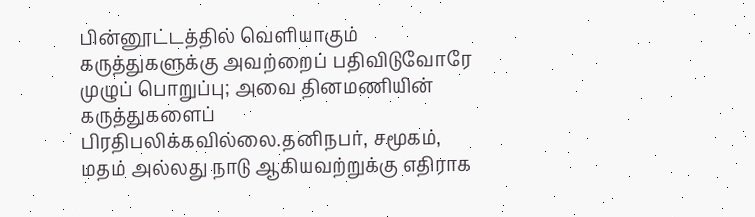பின்னூட்டத்தில் வெளியாகும் கருத்துகளுக்கு அவற்றைப் பதிவிடுவோரே முழுப் பொறுப்பு; அவை தினமணியின் கருத்துகளைப் பிரதிபலிக்கவில்லை.தனிநபர், சமூகம், மதம் அல்லது நாடு ஆகியவற்றுக்கு எதிராக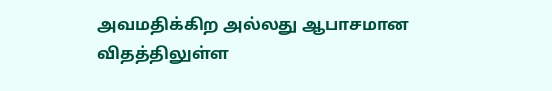அவமதிக்கிற அல்லது ஆபாசமான விதத்திலுள்ள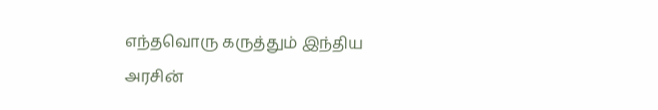எந்தவொரு கருத்தும் இந்திய அரசின்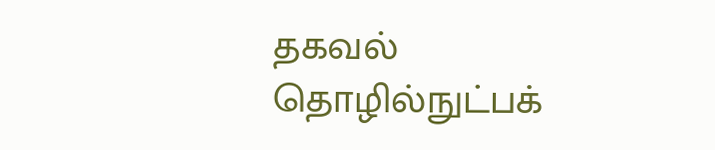தகவல் தொழில்நுட்பக்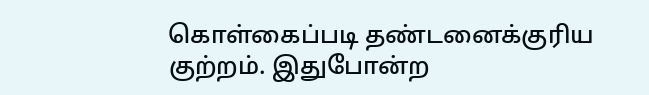கொள்கைப்படி தண்டனைக்குரிய குற்றம். இதுபோன்ற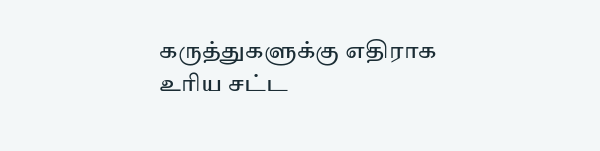கருத்துகளுக்கு எதிராக உரிய சட்ட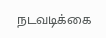நடவடிக்கை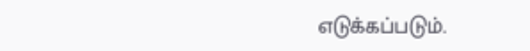எடுக்கப்படும்.